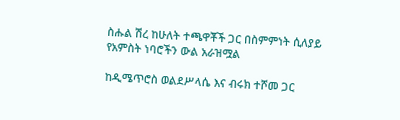ስሑል ሽረ ከሁለት ተጫዋቾች ጋር በስምምነት ሲለያይ የአምስት ነባሮችን ውል አራዝሟል

ከዲሜጥሮስ ወልደሥላሴ እና ብሩክ ተሾመ ጋር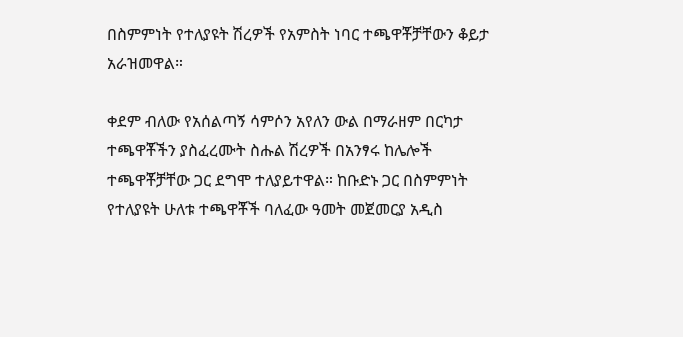በስምምነት የተለያዩት ሽረዎች የአምስት ነባር ተጫዋቾቻቸውን ቆይታ አራዝመዋል።

ቀደም ብለው የአሰልጣኝ ሳምሶን አየለን ውል በማራዘም በርካታ ተጫዋቾችን ያስፈረሙት ስሑል ሽረዎች በአንፃሩ ከሌሎች ተጫዋቾቻቸው ጋር ደግሞ ተለያይተዋል። ከቡድኑ ጋር በስምምነት የተለያዩት ሁለቱ ተጫዋቾች ባለፈው ዓመት መጀመርያ አዲስ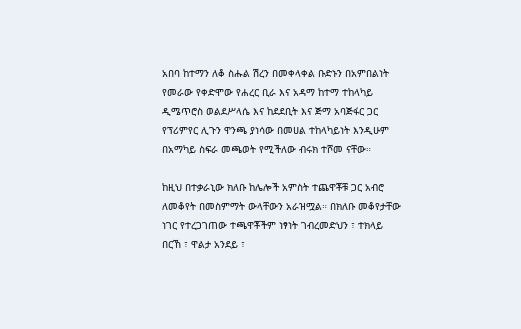አበባ ከተማን ለቆ ስሑል ሽረን በመቀላቀል ቡድኑን በአምበልነት የመራው የቀድሞው የሐረር ቢራ እና አዳማ ከተማ ተከላካይ ዲሜጥሮስ ወልደሥላሴ እና ከደደቢት እና ጅማ አባጅፋር ጋር የፕሪምየር ሊጉን ዋንጫ ያነሳው በመሀል ተከላካይነት እንዲሁም በአማካይ ስፍራ መጫወት የሚችለው ብሩክ ተሾመ ናቸው።

ከዚህ በተቃራኒው ክለቡ ከሌሎች አምስት ተጨዋቾቹ ጋር አብሮ ለመቆየት በመስምማት ውላቸውን አራዝሟል። በክለቡ መቆየታቸው ነገር የተረጋገጠው ተጫዋቾችም ነፃነት ገብረመድህን ፣ ተክላይ በርኸ ፣ ዋልታ አንደይ ፣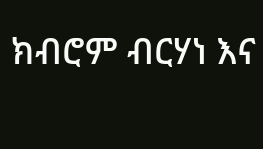ክብሮም ብርሃነ እና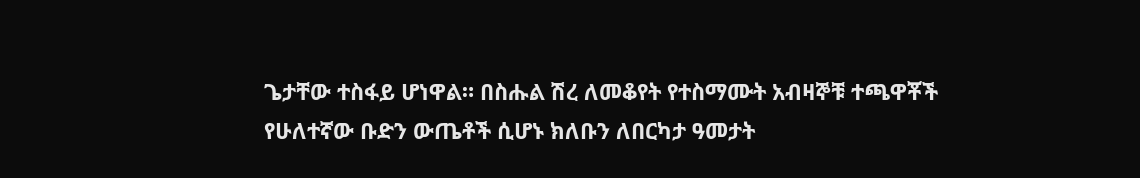ጌታቸው ተስፋይ ሆነዋል። በስሑል ሽረ ለመቆየት የተስማሙት አብዛኞቹ ተጫዋቾች የሁለተኛው ቡድን ውጤቶች ሲሆኑ ክለቡን ለበርካታ ዓመታት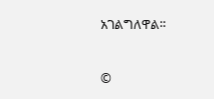አገልግለዋል።


©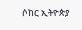ሶከር ኢትዮጵያ